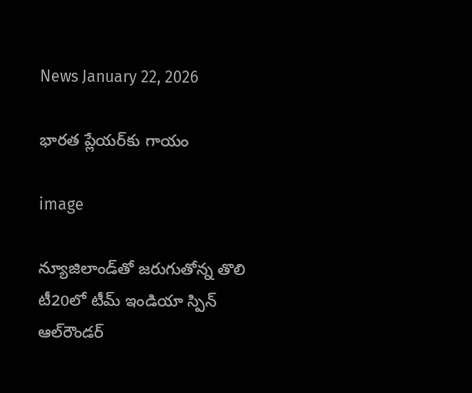News January 22, 2026

భారత ప్లేయర్‌కు గాయం

image

న్యూజిలాండ్‌తో జరుగుతోన్న తొలి టీ20లో టీమ్ ఇండియా స్పిన్ ఆల్‌రౌండర్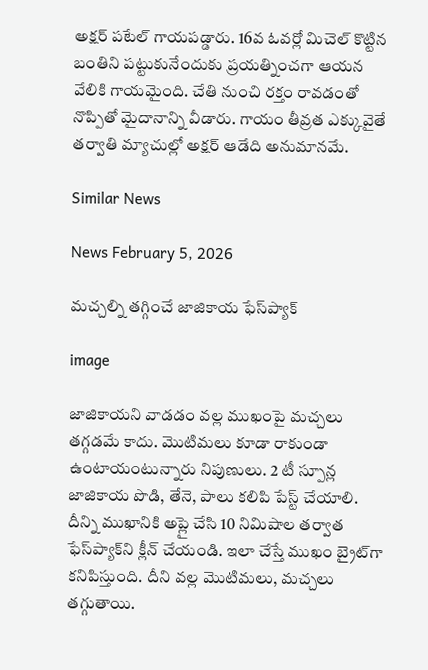అక్షర్ పటేల్ గాయపడ్డారు. 16వ ఓవర్లో మిచెల్ కొట్టిన బంతిని పట్టుకునేందుకు ప్రయత్నించగా ఆయన వేలికి గాయమైంది. చేతి నుంచి రక్తం రావడంతో నొప్పితో మైదానాన్ని వీడారు. గాయం తీవ్రత ఎక్కువైతే తర్వాతి మ్యాచుల్లో అక్షర్ ఆడేది అనుమానమే.

Similar News

News February 5, 2026

మచ్చల్ని తగ్గించే జాజికాయ ఫేస్‌ప్యాక్

image

జాజికాయని వాడడం వల్ల ముఖంపై మచ్చలు తగ్గడమే కాదు. మొటిమలు కూడా రాకుండా ఉంటాయంటున్నారు నిపుణులు. 2 టీ స్పూన్ల జాజికాయ పొడి, తేనె, పాలు కలిపి పేస్ట్ చేయాలి. దీన్ని ముఖానికి అప్లై చేసి 10 నిమిషాల తర్వాత ఫేస్‌ప్యాక్‌ని క్లీన్ చేయండి. ఇలా చేస్తే ముఖం బ్రైట్‌గా కనిపిస్తుంది. దీని వల్ల మొటిమలు, మచ్చలు తగ్గుతాయి.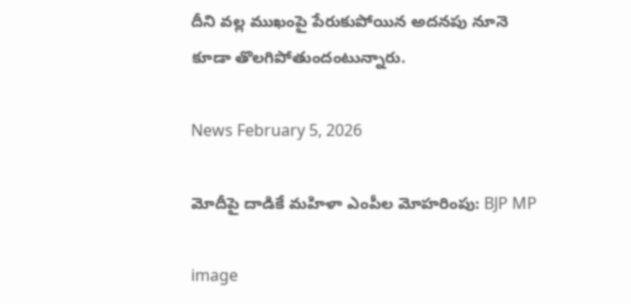దీని వల్ల ముఖంపై పేరుకుపోయిన అదనపు నూనె కూడా తొలగిపోతుందంటున్నారు.

News February 5, 2026

మోదీపై దాడికే మహిళా ఎంపీల మోహరింపు: BJP MP

image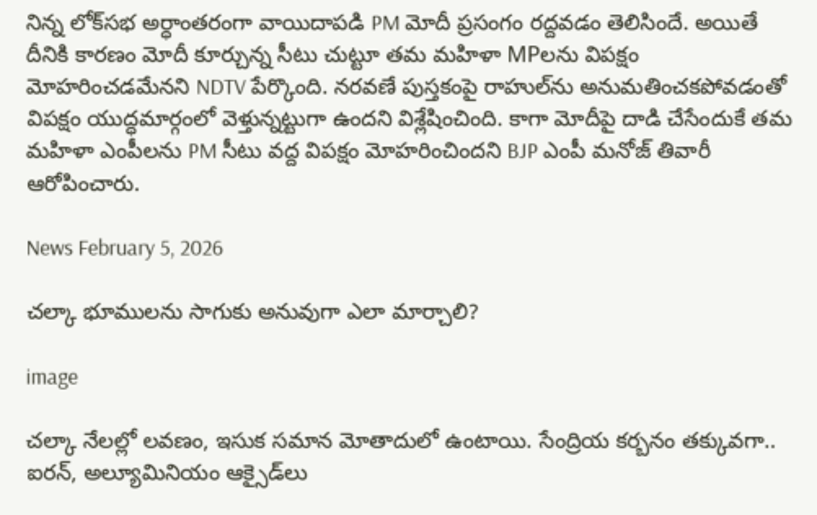నిన్న లోక్‌సభ అర్ధాంతరంగా వాయిదాపడి PM మోదీ ప్రసంగం రద్దవడం తెలిసిందే. అయితే దీనికి కారణం మోదీ కూర్చున్న సీటు చుట్టూ తమ మహిళా MPలను విపక్షం మోహరించడమేనని NDTV పేర్కొంది. నరవణే పుస్తకంపై రాహుల్‌ను అనుమతించకపోవడంతో విపక్షం యుద్ధమార్గంలో వెళ్తున్నట్టుగా ఉందని విశ్లేషించింది. కాగా మోదీపై దాడి చేసేందుకే తమ మహిళా ఎంపీలను PM సీటు వద్ద విపక్షం మోహరించిందని BJP ఎంపీ మనోజ్ తివారీ ఆరోపించారు.

News February 5, 2026

చల్కా భూములను సాగుకు అనువుగా ఎలా మార్చాలి?

image

చల్కా నేలల్లో లవణం, ఇసుక సమాన మోతాదులో ఉంటాయి. సేంద్రియ కర్బనం తక్కువగా.. ఐరన్, అల్యూమినియం ఆక్సైడ్‌లు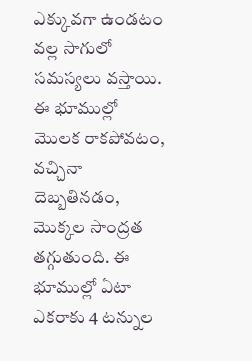ఎక్కువగా ఉండటం వల్ల సాగులో సమస్యలు వస్తాయి. ఈ భూముల్లో మొలక రాకపోవటం, వచ్చినా దెబ్బతినడం, మొక్కల సాంద్రత తగ్గుతుంది. ఈ భూముల్లో ఏటా ఎకరాకు 4 టన్నుల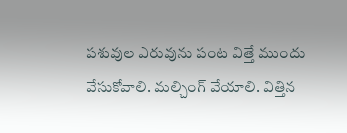పశువుల ఎరువును పంట విత్తే ముందు వేసుకోవాలి. మల్చింగ్‌ వేయాలి. విత్తిన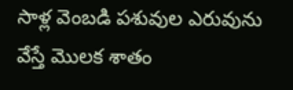సాళ్ల వెంబడి పశువుల ఎరువును వేస్తే మొలక శాతం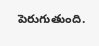పెరుగుతుంది.